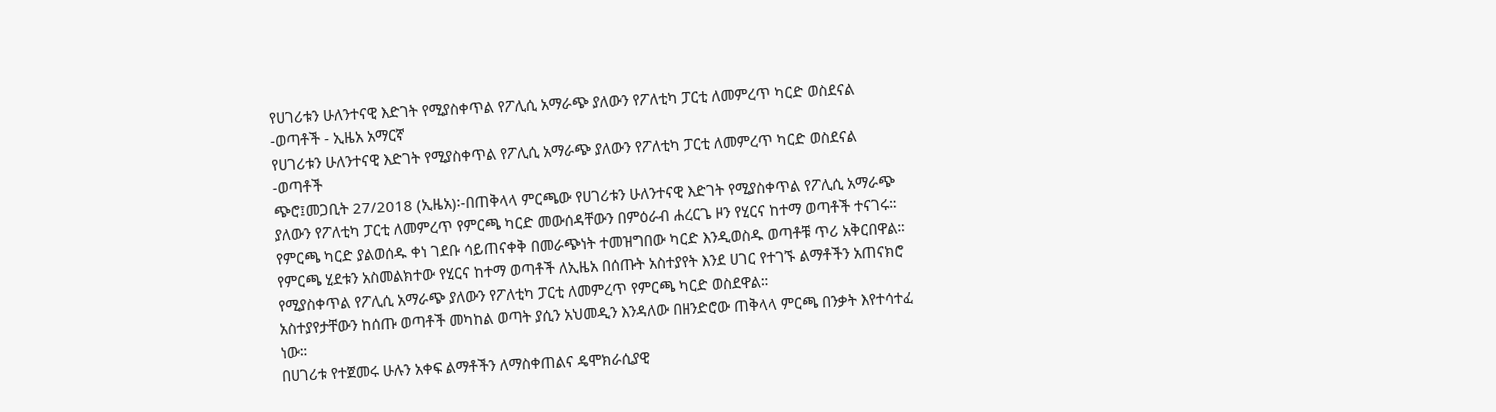የሀገሪቱን ሁለንተናዊ እድገት የሚያስቀጥል የፖሊሲ አማራጭ ያለውን የፖለቲካ ፓርቲ ለመምረጥ ካርድ ወስደናል -ወጣቶች - ኢዜአ አማርኛ
የሀገሪቱን ሁለንተናዊ እድገት የሚያስቀጥል የፖሊሲ አማራጭ ያለውን የፖለቲካ ፓርቲ ለመምረጥ ካርድ ወስደናል -ወጣቶች
ጭሮ፤መጋቢት 27/2018 (ኢዜአ)፡-በጠቅላላ ምርጫው የሀገሪቱን ሁለንተናዊ እድገት የሚያስቀጥል የፖሊሲ አማራጭ ያለውን የፖለቲካ ፓርቲ ለመምረጥ የምርጫ ካርድ መውሰዳቸውን በምዕራብ ሐረርጌ ዞን የሂርና ከተማ ወጣቶች ተናገሩ።
የምርጫ ካርድ ያልወሰዱ ቀነ ገደቡ ሳይጠናቀቅ በመራጭነት ተመዝግበው ካርድ እንዲወስዱ ወጣቶቹ ጥሪ አቅርበዋል።
የምርጫ ሂደቱን አስመልክተው የሂርና ከተማ ወጣቶች ለኢዜአ በሰጡት አስተያየት እንደ ሀገር የተገኙ ልማቶችን አጠናክሮ የሚያስቀጥል የፖሊሲ አማራጭ ያለውን የፖለቲካ ፓርቲ ለመምረጥ የምርጫ ካርድ ወስደዋል።
አስተያየታቸውን ከሰጡ ወጣቶች መካከል ወጣት ያሲን አህመዲን እንዳለው በዘንድሮው ጠቅላላ ምርጫ በንቃት እየተሳተፈ ነው።
በሀገሪቱ የተጀመሩ ሁሉን አቀፍ ልማቶችን ለማስቀጠልና ዴሞክራሲያዊ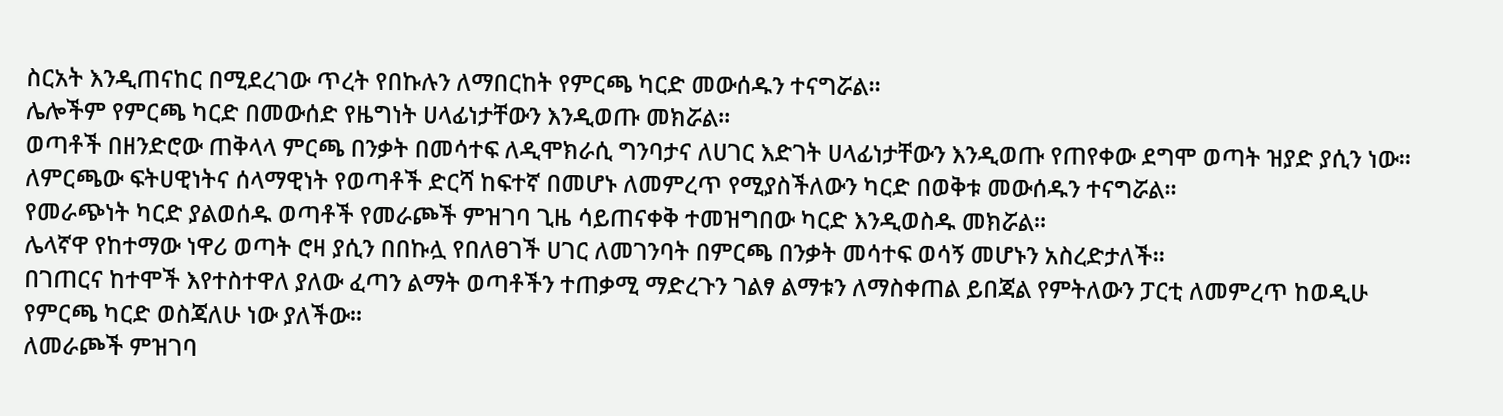ስርአት እንዲጠናከር በሚደረገው ጥረት የበኩሉን ለማበርከት የምርጫ ካርድ መውሰዱን ተናግሯል።
ሌሎችም የምርጫ ካርድ በመውሰድ የዜግነት ሀላፊነታቸውን እንዲወጡ መክሯል።
ወጣቶች በዘንድሮው ጠቅላላ ምርጫ በንቃት በመሳተፍ ለዲሞክራሲ ግንባታና ለሀገር እድገት ሀላፊነታቸውን እንዲወጡ የጠየቀው ደግሞ ወጣት ዝያድ ያሲን ነው።
ለምርጫው ፍትሀዊነትና ሰላማዊነት የወጣቶች ድርሻ ከፍተኛ በመሆኑ ለመምረጥ የሚያስችለውን ካርድ በወቅቱ መውሰዱን ተናግሯል።
የመራጭነት ካርድ ያልወሰዱ ወጣቶች የመራጮች ምዝገባ ጊዜ ሳይጠናቀቅ ተመዝግበው ካርድ እንዲወስዱ መክሯል።
ሌላኛዋ የከተማው ነዋሪ ወጣት ሮዛ ያሲን በበኩሏ የበለፀገች ሀገር ለመገንባት በምርጫ በንቃት መሳተፍ ወሳኝ መሆኑን አስረድታለች።
በገጠርና ከተሞች እየተስተዋለ ያለው ፈጣን ልማት ወጣቶችን ተጠቃሚ ማድረጉን ገልፃ ልማቱን ለማስቀጠል ይበጃል የምትለውን ፓርቲ ለመምረጥ ከወዲሁ የምርጫ ካርድ ወስጃለሁ ነው ያለችው።
ለመራጮች ምዝገባ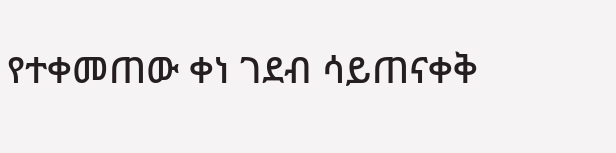የተቀመጠው ቀነ ገደብ ሳይጠናቀቅ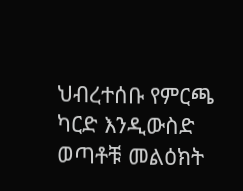ህብረተሰቡ የምርጫ ካርድ እንዲውስድ ወጣቶቹ መልዕክት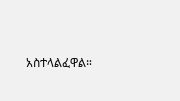አስተላልፈዋል።